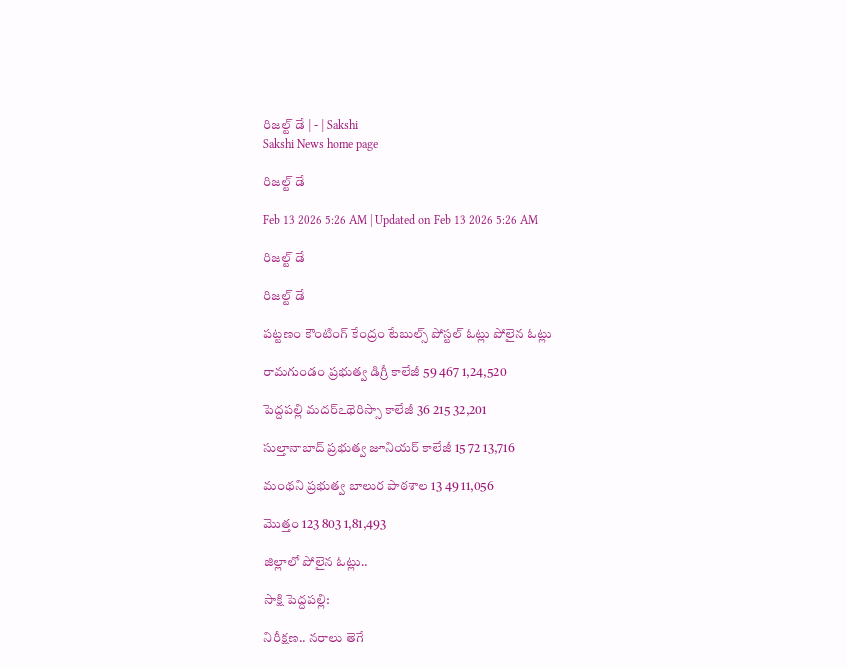రిజల్ట్‌ డే | - | Sakshi
Sakshi News home page

రిజల్ట్‌ డే

Feb 13 2026 5:26 AM | Updated on Feb 13 2026 5:26 AM

రిజల్ట్‌ డే

రిజల్ట్‌ డే

పట్టణం కౌంటింగ్‌ కేంద్రం టేబుల్స్‌ పోస్టల్‌ ఓట్లు పోలైన ఓట్లు

రామగుండం ప్రభుత్వ డిగ్రీ కాలేజీ 59 467 1,24,520

పెద్దపల్లి మదర్‌ఽథెరిస్సా కాలేజీ 36 215 32,201

సుల్తానాబాద్‌ ప్రభుత్వ జూనియర్‌ కాలేజీ 15 72 13,716

మంథని ప్రభుత్వ బాలుర పాఠశాల 13 49 11,056

మొత్తం 123 803 1,81,493

జిల్లాలో పోలైన ఓట్లు..

సాక్షి పెద్దపల్లి:

నిరీక్షణ.. నరాలు తెగే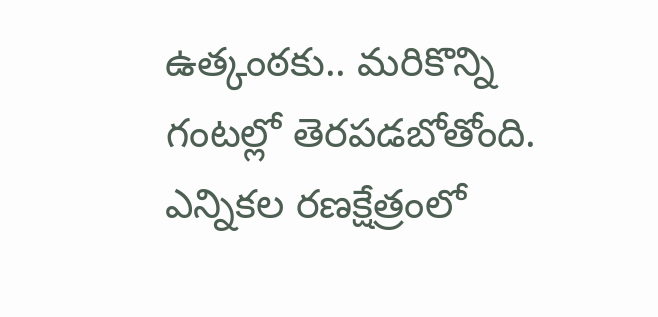ఉత్కంఠకు.. మరికొన్ని గంటల్లో తెరపడబోతోంది. ఎన్నికల రణక్షేత్రంలో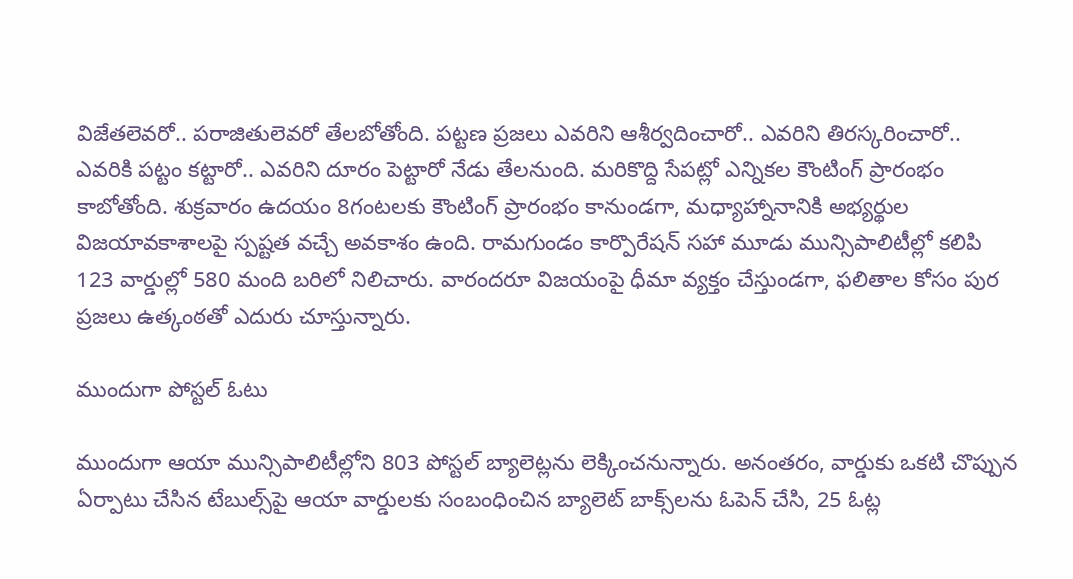విజేతలెవరో.. పరాజితులెవరో తేలబోతోంది. పట్టణ ప్రజలు ఎవరిని ఆశీర్వదించారో.. ఎవరిని తిరస్కరించారో.. ఎవరికి పట్టం కట్టారో.. ఎవరిని దూరం పెట్టారో నేడు తేలనుంది. మరికొద్ది సేపట్లో ఎన్నికల కౌంటింగ్‌ ప్రారంభం కాబోతోంది. శుక్రవారం ఉదయం 8గంటలకు కౌంటింగ్‌ ప్రారంభం కానుండగా, మధ్యాహ్నానానికి అభ్యర్థుల విజయావకాశాలపై స్పష్టత వచ్చే అవకాశం ఉంది. రామగుండం కార్పొరేషన్‌ సహా మూడు మున్సిపాలిటీల్లో కలిపి 123 వార్డుల్లో 580 మంది బరిలో నిలిచారు. వారందరూ విజయంపై ధీమా వ్యక్తం చేస్తుండగా, ఫలితాల కోసం పుర ప్రజలు ఉత్కంఠతో ఎదురు చూస్తున్నారు.

ముందుగా పోస్టల్‌ ఓటు

ముందుగా ఆయా మున్సిపాలిటీల్లోని 803 పోస్టల్‌ బ్యాలెట్లను లెక్కించనున్నారు. అనంతరం, వార్డుకు ఒకటి చొప్పున ఏర్పాటు చేసిన టేబుల్స్‌పై ఆయా వార్డులకు సంబంధించిన బ్యాలెట్‌ బాక్స్‌లను ఓపెన్‌ చేసి, 25 ఓట్ల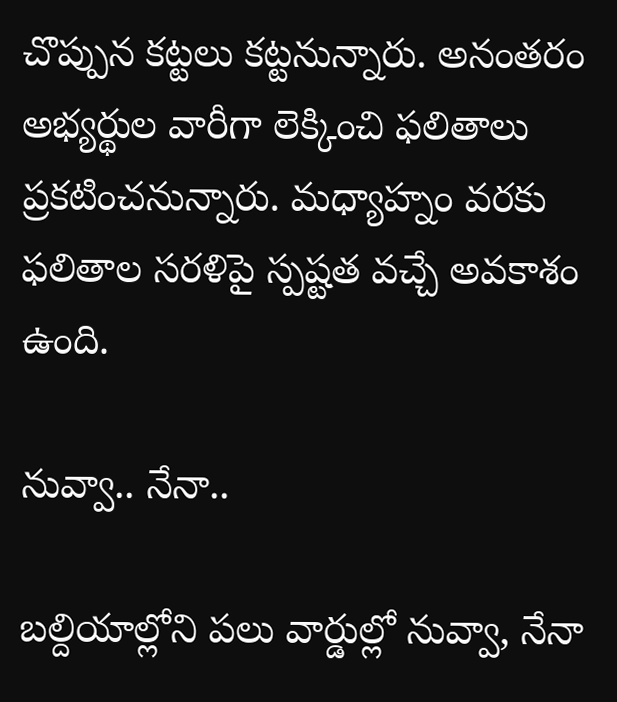చొప్పున కట్టలు కట్టనున్నారు. అనంతరం అభ్యర్థుల వారీగా లెక్కించి ఫలితాలు ప్రకటించనున్నారు. మధ్యాహ్నం వరకు ఫలితాల సరళిపై స్పష్టత వచ్చే అవకాశం ఉంది.

నువ్వా.. నేనా..

బల్దియాల్లోని పలు వార్డుల్లో నువ్వా, నేనా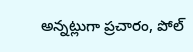అన్నట్లుగా ప్రచారం, పోల్‌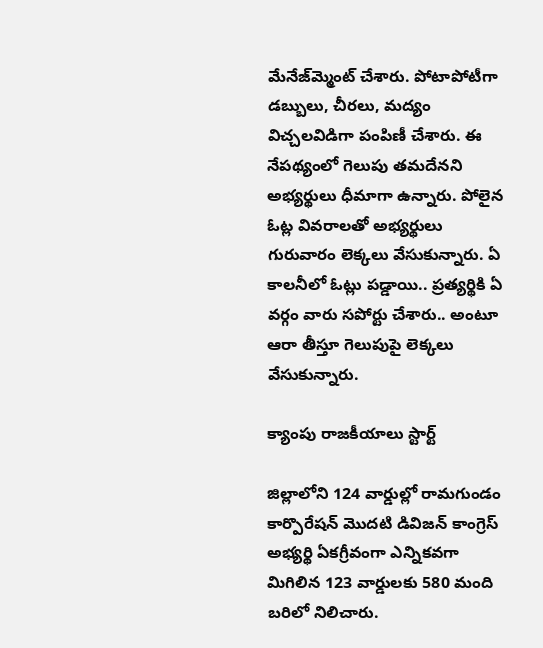మేనేజ్‌మ్మెంట్‌ చేశారు. పోటాపోటీగా డబ్బులు, చీరలు, మద్యం విచ్చలవిడిగా పంపిణీ చేశారు. ఈ నేపథ్యంలో గెలుపు తమదేనని అభ్యర్థులు ధీమాగా ఉన్నారు. పోలైన ఓట్ల వివరాలతో అభ్యర్థులు గురువారం లెక్కలు వేసుకున్నారు. ఏ కాలనీలో ఓట్లు పడ్డాయి.. ప్రత్యర్థికి ఏ వర్గం వారు సపోర్టు చేశారు.. అంటూ ఆరా తీస్తూ గెలుపుపై లెక్కలు వేసుకున్నారు.

క్యాంపు రాజకీయాలు స్టార్ట్‌

జిల్లాలోని 124 వార్డుల్లో రామగుండం కార్పొరేషన్‌ మొదటి డివిజన్‌ కాంగ్రెస్‌ అభ్యర్థి ఏకగ్రీవంగా ఎన్నికవగా మిగిలిన 123 వార్డులకు 580 మంది బరిలో నిలిచారు.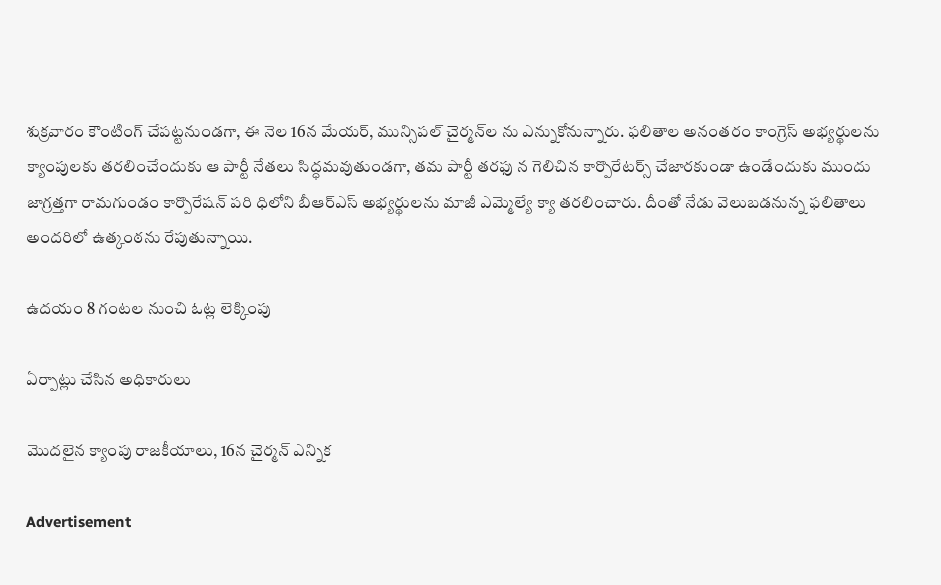శుక్రవారం కౌంటింగ్‌ చేపట్టనుండగా, ఈ నెల 16న మేయర్‌, మున్సిపల్‌ చైర్మన్‌ల ను ఎన్నుకోనున్నారు. ఫలితాల అనంతరం కాంగ్రెస్‌ అభ్యర్థులను క్యాంపులకు తరలించేందుకు ఆ పార్టీ నేతలు సిద్ధమవుతుండగా, తమ పార్టీ తరఫు న గెలిచిన కార్పొరేటర్స్‌ చేజారకుండా ఉండేందుకు ముందు జాగ్రత్తగా రామగుండం కార్పొరేషన్‌ పరి ధిలోని బీఆర్‌ఎస్‌ అభ్యర్థులను మాజీ ఎమ్మెల్యే క్యా తరలించారు. దీంతో నేడు వెలుబడనున్న ఫలితాలు అందరిలో ఉత్కంఠను రేపుతున్నాయి.

ఉదయం 8 గంటల నుంచి ఓట్ల లెక్కింపు

ఏర్పాట్లు చేసిన అధికారులు

మొదలైన క్యాంపు రాజకీయాలు, 16న చైర్మన్‌ ఎన్నిక

Advertisement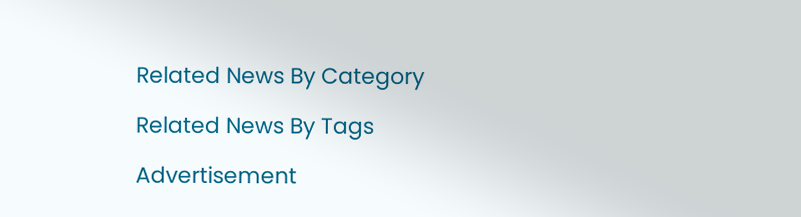Related News By Category

Related News By Tags

Advertisement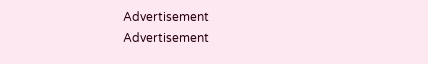Advertisement
Advertisement